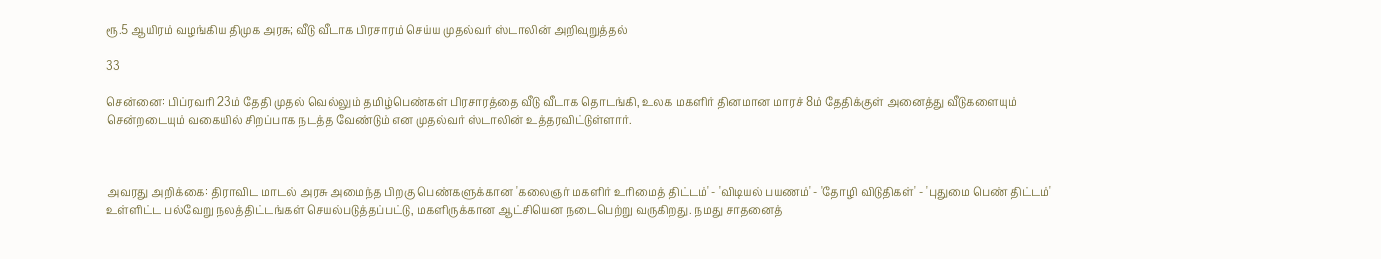ரூ.5 ஆயிரம் வழங்கிய திமுக அரசு; வீடு வீடாக பிரசாரம் செய்ய முதல்வர் ஸ்டாலின் அறிவுறுத்தல்

33

சென்னை: பிப்ரவரி 23ம் தேதி முதல் வெல்லும் தமிழ்பெண்கள் பிரசாரத்தை வீடு வீடாக தொடங்கி, உலக மகளிர் தினமான மாரச் 8ம் தேதிக்குள் அனைத்து வீடுகளையும் சென்றடையும் வகையில் சிறப்பாக நடத்த வேண்டும் என முதல்வர் ஸ்டாலின் உத்தரவிட்டுள்ளார்.



அவரது அறிக்கை: திராவிட மாடல் அரசு அமைந்த பிறகு பெண்களுக்கான 'கலைஞர் மகளிர் உரிமைத் திட்டம்' - 'விடியல் பயணம்' - 'தோழி விடுதிகள்' - 'புதுமை பெண் திட்டம்' உள்ளிட்ட பல்வேறு நலத்திட்டங்கள் செயல்படுத்தப்பட்டு, மகளிருக்கான ஆட்சியென நடைபெற்று வருகிறது. நமது சாதனைத்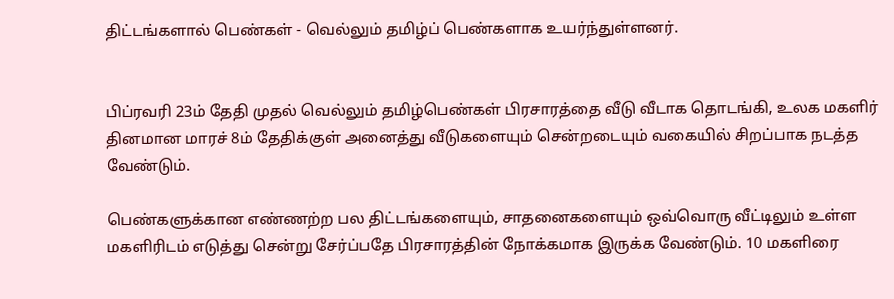திட்டங்களால் பெண்கள் - வெல்லும் தமிழ்ப் பெண்களாக உயர்ந்துள்ளனர்.


பிப்ரவரி 23ம் தேதி முதல் வெல்லும் தமிழ்பெண்கள் பிரசாரத்தை வீடு வீடாக தொடங்கி, உலக மகளிர் தினமான மாரச் 8ம் தேதிக்குள் அனைத்து வீடுகளையும் சென்றடையும் வகையில் சிறப்பாக நடத்த வேண்டும்.

பெண்களுக்கான எண்ணற்ற பல திட்டங்களையும், சாதனைகளையும் ஒவ்வொரு வீட்டிலும் உள்ள மகளிரிடம் எடுத்து சென்று சேர்ப்பதே பிரசாரத்தின் நோக்கமாக இருக்க வேண்டும். 10 மகளிரை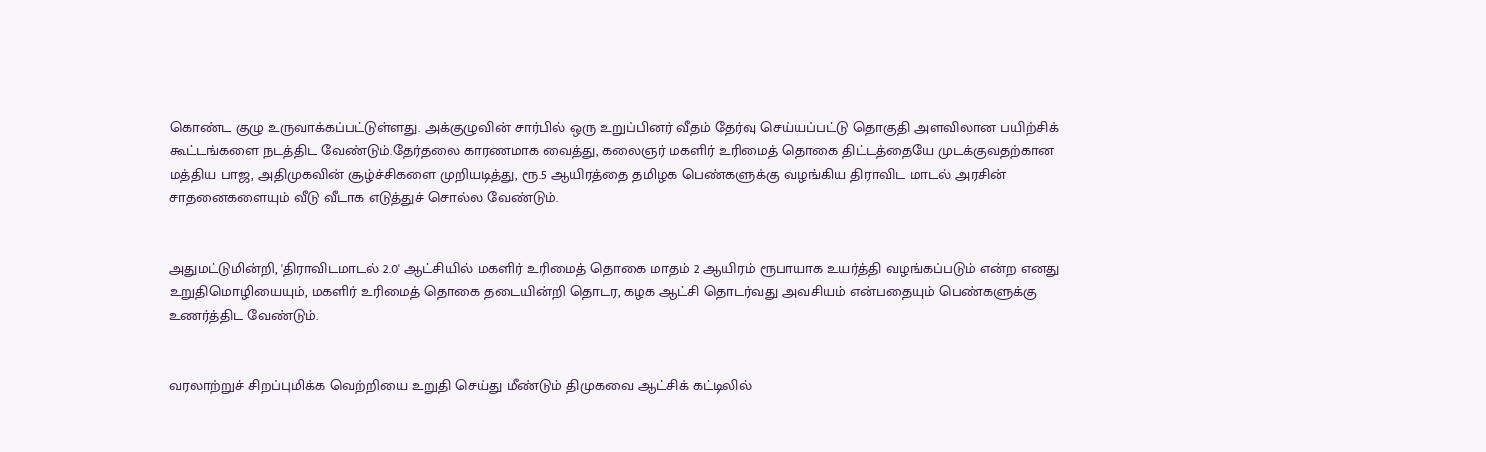கொண்ட குழு உருவாக்கப்பட்டுள்ளது. அக்குழுவின் சார்பில் ஒரு உறுப்பினர் வீதம் தேர்வு செய்யப்பட்டு தொகுதி அளவிலான பயிற்சிக் கூட்டங்களை நடத்திட வேண்டும்.தேர்தலை காரணமாக வைத்து, கலைஞர் மகளிர் உரிமைத் தொகை திட்டத்தையே முடக்குவதற்கான மத்திய பாஜ, அதிமுகவின் சூழ்ச்சிகளை முறியடித்து, ரூ.5 ஆயிரத்தை தமிழக பெண்களுக்கு வழங்கிய திராவிட மாடல் அரசின் சாதனைகளையும் வீடு வீடாக எடுத்துச் சொல்ல வேண்டும்.


அதுமட்டுமின்றி, 'திராவிடமாடல் 2.0' ஆட்சியில் மகளிர் உரிமைத் தொகை மாதம் 2 ஆயிரம் ரூபாயாக உயர்த்தி வழங்கப்படும் என்ற எனது உறுதிமொழியையும், மகளிர் உரிமைத் தொகை தடையின்றி தொடர, கழக ஆட்சி தொடர்வது அவசியம் என்பதையும் பெண்களுக்கு உணர்த்திட வேண்டும்.


வரலாற்றுச் சிறப்புமிக்க வெற்றியை உறுதி செய்து மீண்டும் திமுகவை ஆட்சிக் கட்டிலில்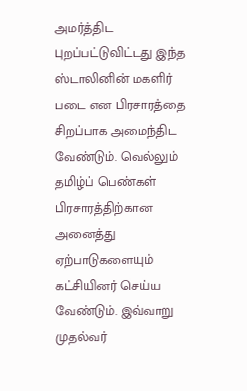அமர்த்திட புறப்பட்டுவிட்டது இந்த ஸ்டாலினின் மகளிர் படை என பிரசாரத்தை சிறப்பாக அமைந்திட வேண்டும். வெல்லும் தமிழ்ப் பெண்கள் பிரசாரத்திற்கான அனைத்து ஏற்பாடுகளையும் கட்சியினர் செய்ய வேண்டும். இவ்வாறு முதல்வர்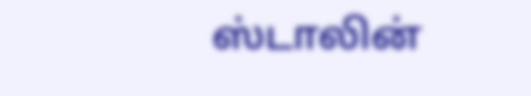ஸ்டாலின்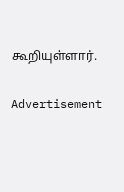கூறியுள்ளார்.

Advertisement